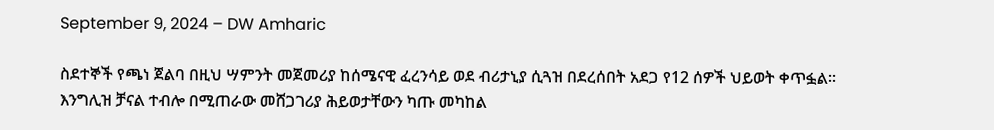September 9, 2024 – DW Amharic

ስደተኞች የጫነ ጀልባ በዚህ ሣምንት መጀመሪያ ከሰሜናዊ ፈረንሳይ ወደ ብሪታኒያ ሲጓዝ በደረሰበት አደጋ የ12 ሰዎች ህይወት ቀጥፏል። እንግሊዝ ቻናል ተብሎ በሚጠራው መሸጋገሪያ ሕይወታቸውን ካጡ መካከል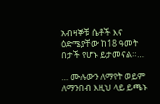አብዛኞቹ ሴቶች እና ዕድሜያቸው ከ18 ዓመት በታች የሆኑ ይታመናል።…

… ሙሉውን ለማየት ወይም ለማንበብ እዚህ ላይ ይጫኑ